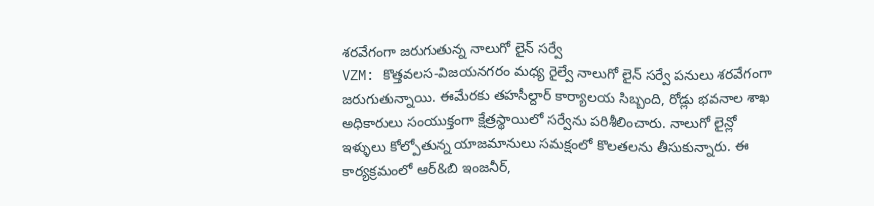శరవేగంగా జరుగుతున్న నాలుగో లైన్ సర్వే
VZM: కొత్తవలస-విజయనగరం మధ్య రైల్వే నాలుగో లైన్ సర్వే పనులు శరవేగంగా జరుగుతున్నాయి. ఈమేరకు తహసీల్దార్ కార్యాలయ సిబ్బంది, రోడ్లు భవనాల శాఖ అధికారులు సంయుక్తంగా క్షేత్రస్థాయిలో సర్వేను పరిశీలించారు. నాలుగో లైన్లో ఇళ్ళులు కోల్పోతున్న యాజమానులు సమక్షంలో కొలతలను తీసుకున్నారు. ఈ కార్యక్రమంలో ఆర్&బి ఇంజనీర్,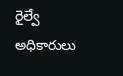రైల్వే అధికారులు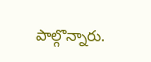పాల్గొన్నారు.